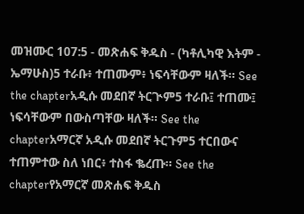መዝሙር 107:5 - መጽሐፍ ቅዱስ - (ካቶሊካዊ እትም - ኤማሁስ)5 ተራቡ፥ ተጠሙም፥ ነፍሳቸውም ዛለች። See the chapterአዲሱ መደበኛ ትርጒም5 ተራቡ፤ ተጠሙ፤ ነፍሳቸውም በውስጣቸው ዛለች። See the chapterአማርኛ አዲሱ መደበኛ ትርጉም5 ተርበውና ተጠምተው ስለ ነበር፥ ተስፋ ቈረጡ። See the chapterየአማርኛ መጽሐፍ ቅዱስ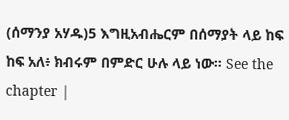(ሰማንያ አሃዱ)5 እግዚአብሔርም በሰማያት ላይ ከፍ ከፍ አለ፥ ክብሩም በምድር ሁሉ ላይ ነው። See the chapter |